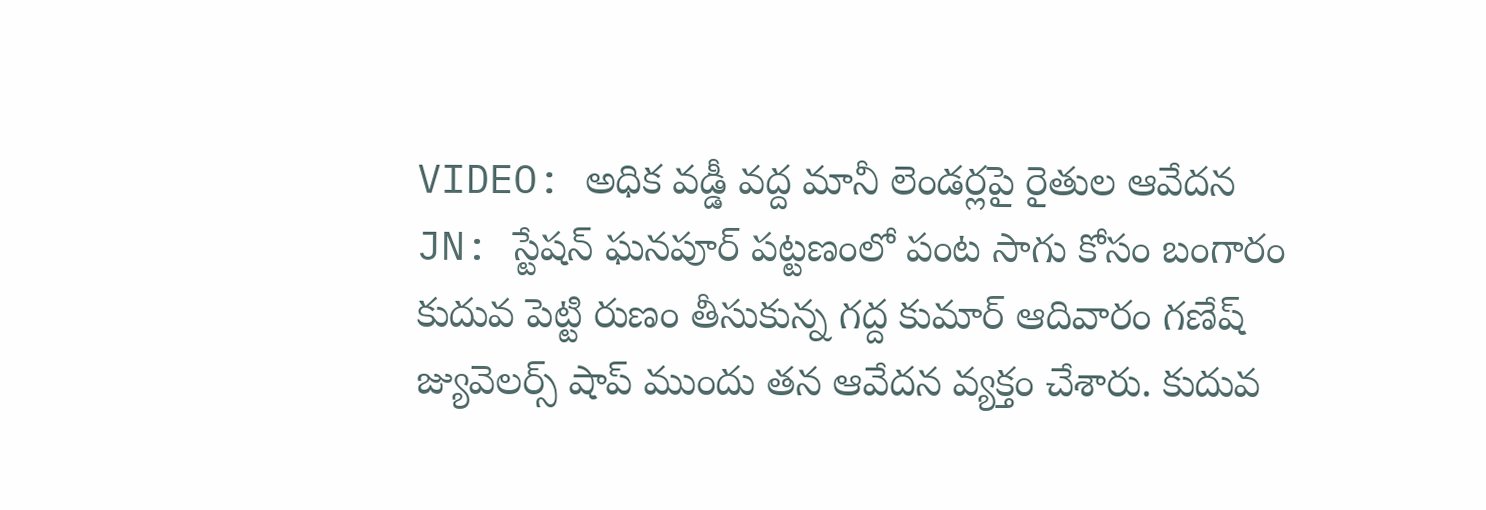VIDEO: అధిక వడ్డీ వద్ద మానీ లెండర్లపై రైతుల ఆవేదన
JN: స్టేషన్ ఘనపూర్ పట్టణంలో పంట సాగు కోసం బంగారం కుదువ పెట్టి రుణం తీసుకున్న గద్ద కుమార్ ఆదివారం గణేష్ జ్యువెలర్స్ షాప్ ముందు తన ఆవేదన వ్యక్తం చేశారు. కుదువ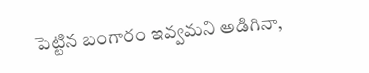పెట్టిన బంగారం ఇవ్వమని అడిగినా,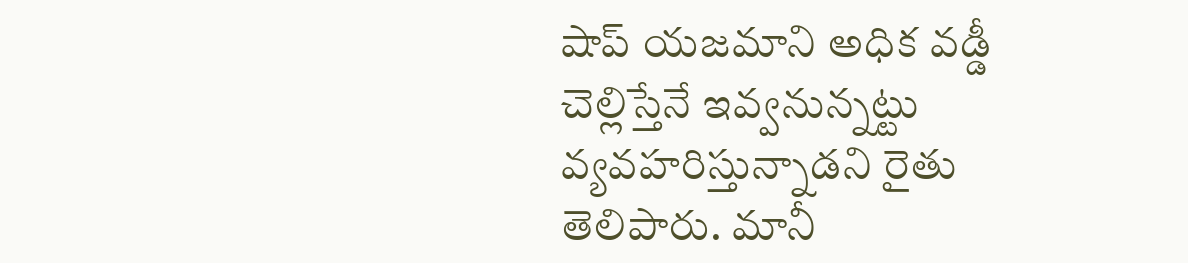షాప్ యజమాని అధిక వడ్డీ చెల్లిస్తేనే ఇవ్వనున్నట్టు వ్యవహరిస్తున్నాడని రైతు తెలిపారు. మానీ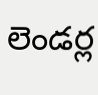లెండర్ల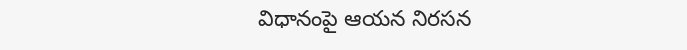విధానంపై ఆయన నిరసన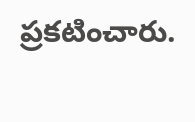ప్రకటించారు.